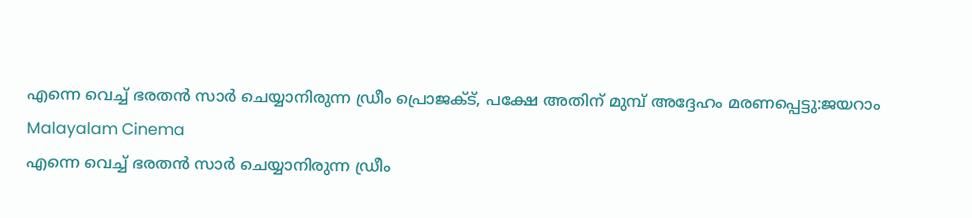എന്നെ വെച്ച് ഭരതന്‍ സാര്‍ ചെയ്യാനിരുന്ന ഡ്രീം പ്രൊജക്ട്, പക്ഷേ അതിന് മുമ്പ് അദ്ദേഹം മരണപ്പെട്ടു:ജയറാം
Malayalam Cinema
എന്നെ വെച്ച് ഭരതന്‍ സാര്‍ ചെയ്യാനിരുന്ന ഡ്രീം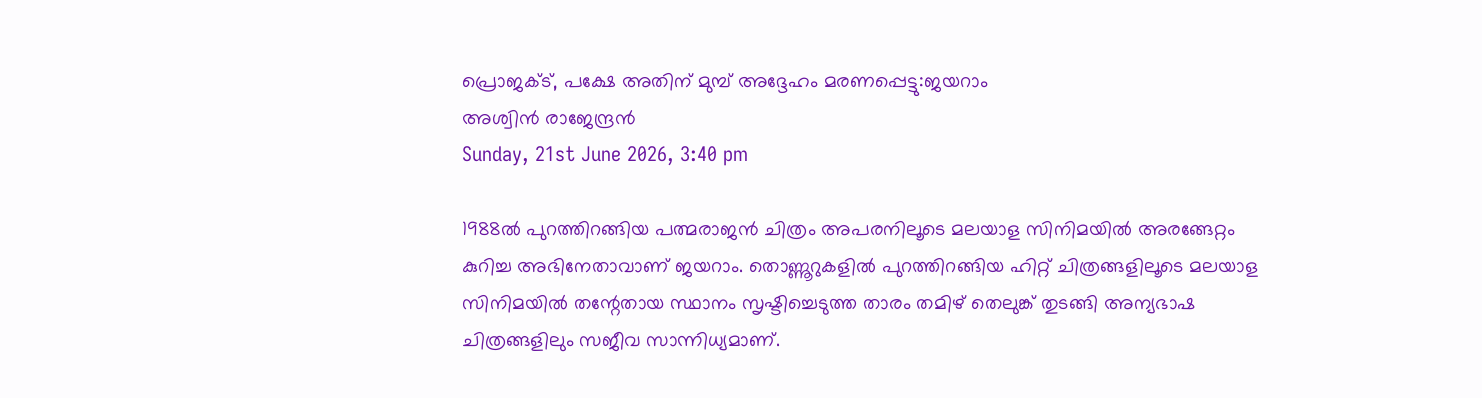പ്രൊജക്ട്, പക്ഷേ അതിന് മുമ്പ് അദ്ദേഹം മരണപ്പെട്ടു:ജയറാം
അശ്വിന്‍ രാജേന്ദ്രന്‍
Sunday, 21st June 2026, 3:40 pm

1988ല്‍ പുറത്തിറങ്ങിയ പത്മരാജന്‍ ചിത്രം അപരനിലൂടെ മലയാള സിനിമയില്‍ അരങ്ങേറ്റം കുറിച്ച അഭിനേതാവാണ് ജയറാം. തൊണ്ണൂറുകളില്‍ പുറത്തിറങ്ങിയ ഹിറ്റ് ചിത്രങ്ങളിലൂടെ മലയാള സിനിമയില്‍ തന്റേതായ സ്ഥാനം സൃഷ്ടിച്ചെടുത്ത താരം തമിഴ് തെലുങ്ക് തുടങ്ങി അന്യഭാഷ ചിത്രങ്ങളിലും സജീവ സാന്നിധ്യമാണ്.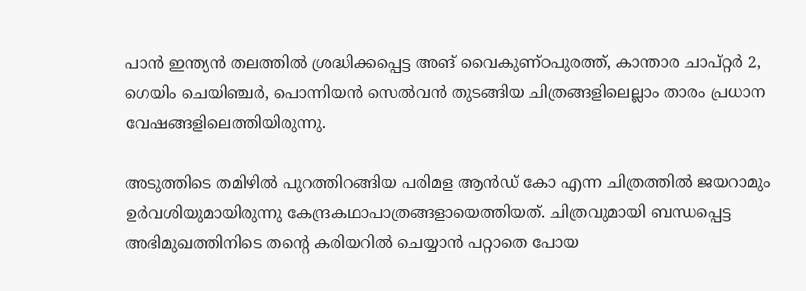പാന്‍ ഇന്ത്യന്‍ തലത്തില്‍ ശ്രദ്ധിക്കപ്പെട്ട അങ് വൈകുണ്ഠപുരത്ത്, കാന്താര ചാപ്റ്റര്‍ 2, ഗെയിം ചെയിഞ്ചര്‍, പൊന്നിയന്‍ സെല്‍വന്‍ തുടങ്ങിയ ചിത്രങ്ങളിലെല്ലാം താരം പ്രധാന വേഷങ്ങളിലെത്തിയിരുന്നു.

അടുത്തിടെ തമിഴില്‍ പുറത്തിറങ്ങിയ പരിമള ആന്‍ഡ് കോ എന്ന ചിത്രത്തില്‍ ജയറാമും ഉര്‍വശിയുമായിരുന്നു കേന്ദ്രകഥാപാത്രങ്ങളായെത്തിയത്. ചിത്രവുമായി ബന്ധപ്പെട്ട അഭിമുഖത്തിനിടെ തന്റെ കരിയറില്‍ ചെയ്യാന്‍ പറ്റാതെ പോയ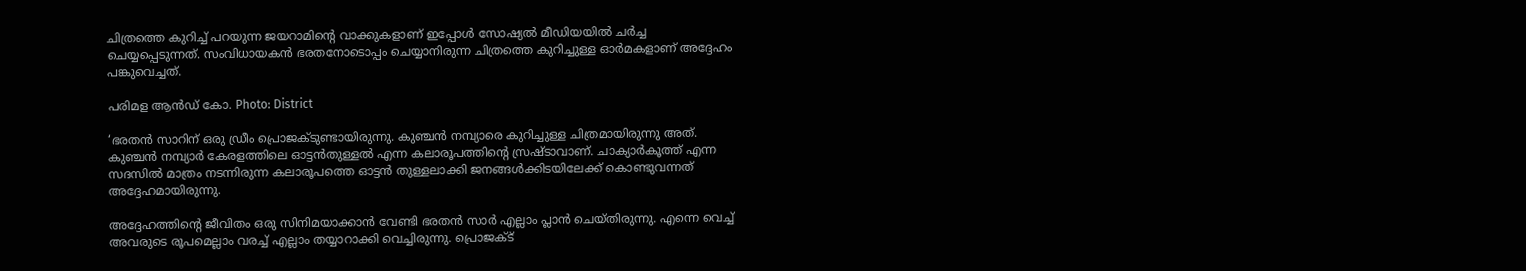ചിത്രത്തെ കുറിച്ച് പറയുന്ന ജയറാമിന്റെ വാക്കുകളാണ് ഇപ്പോള്‍ സോഷ്യല്‍ മീഡിയയില്‍ ചര്‍ച്ച ചെയ്യപ്പെടുന്നത്. സംവിധായകന്‍ ഭരതനോടൊപ്പം ചെയ്യാനിരുന്ന ചിത്രത്തെ കുറിച്ചുള്ള ഓര്‍മകളാണ് അദ്ദേഹം പങ്കുവെച്ചത്.

പരിമള ആന്‍ഡ് കോ. Photo: District

‘ഭരതന്‍ സാറിന് ഒരു ഡ്രീം പ്രൊജക്ടുണ്ടായിരുന്നു. കുഞ്ചന്‍ നമ്പ്യാരെ കുറിച്ചുള്ള ചിത്രമായിരുന്നു അത്. കുഞ്ചന്‍ നമ്പ്യാര്‍ കേരളത്തിലെ ഓട്ടന്‍തുള്ളല്‍ എന്ന കലാരൂപത്തിന്റെ സ്രഷ്ടാവാണ്. ചാക്യാര്‍കൂത്ത് എന്ന സദസില്‍ മാത്രം നടന്നിരുന്ന കലാരൂപത്തെ ഓട്ടന്‍ തുള്ളലാക്കി ജനങ്ങള്‍ക്കിടയിലേക്ക് കൊണ്ടുവന്നത് അദ്ദേഹമായിരുന്നു.

അദ്ദേഹത്തിന്റെ ജീവിതം ഒരു സിനിമയാക്കാന്‍ വേണ്ടി ഭരതന്‍ സാര്‍ എല്ലാം പ്ലാന്‍ ചെയ്തിരുന്നു. എന്നെ വെച്ച് അവരുടെ രൂപമെല്ലാം വരച്ച് എല്ലാം തയ്യാറാക്കി വെച്ചിരുന്നു. പ്രൊജക്ട്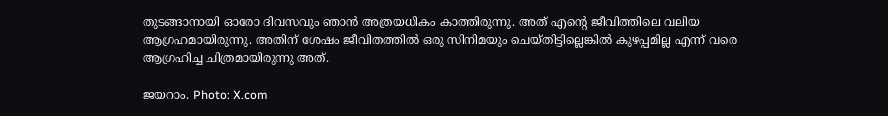തുടങ്ങാനായി ഓരോ ദിവസവും ഞാന്‍ അത്രയധികം കാത്തിരുന്നു. അത് എന്റെ ജീവിത്തിലെ വലിയ ആഗ്രഹമായിരുന്നു. അതിന് ശേഷം ജീവിതത്തില്‍ ഒരു സിനിമയും ചെയ്തിട്ടില്ലെങ്കില്‍ കുഴപ്പമില്ല എന്ന് വരെ ആഗ്രഹിച്ച ചിത്രമായിരുന്നു അത്.

ജയറാം. Photo: X.com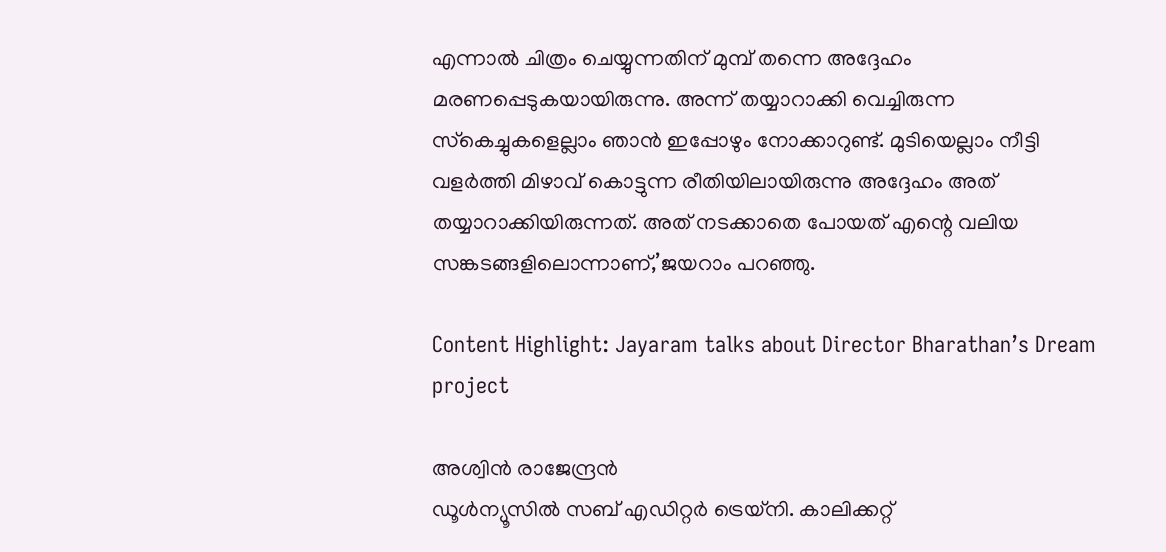എന്നാല്‍ ചിത്രം ചെയ്യുന്നതിന് മുമ്പ് തന്നെ അദ്ദേഹം മരണപ്പെടുകയായിരുന്നു. അന്ന് തയ്യാറാക്കി വെച്ചിരുന്ന സ്‌കെച്ചുകളെല്ലാം ഞാന്‍ ഇപ്പോഴും നോക്കാറുണ്ട്. മുടിയെല്ലാം നീട്ടി വളര്‍ത്തി മിഴാവ് കൊട്ടുന്ന രീതിയിലായിരുന്നു അദ്ദേഹം അത് തയ്യാറാക്കിയിരുന്നത്. അത് നടക്കാതെ പോയത് എന്റെ വലിയ സങ്കടങ്ങളിലൊന്നാണ്,’ജയറാം പറഞ്ഞു.

Content Highlight: Jayaram talks about Director Bharathan’s Dream project

അശ്വിന്‍ രാജേന്ദ്രന്‍
ഡൂള്‍ന്യൂസില്‍ സബ് എഡിറ്റര്‍ ട്രെയ്‌നി. കാലിക്കറ്റ്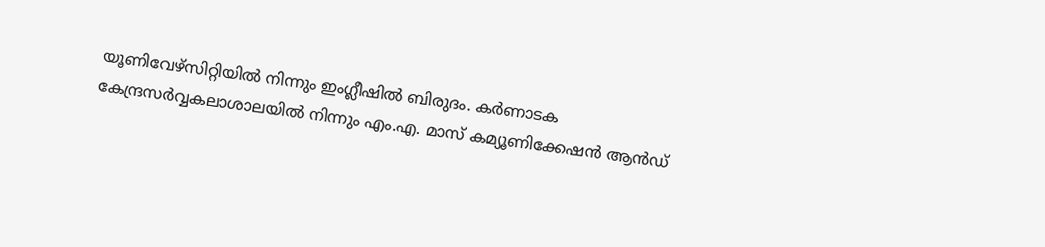യൂണിവേഴ്സിറ്റിയില്‍ നിന്നും ഇംഗ്ലീഷില്‍ ബിരുദം. കര്‍ണാടക കേന്ദ്രസര്‍വ്വകലാശാലയില്‍ നിന്നും എം.എ. മാസ് കമ്യൂണിക്കേഷന്‍ ആന്‍ഡ്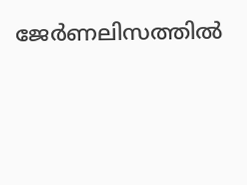ജേര്‍ണലിസത്തില്‍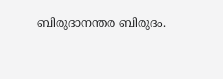ബിരുദാനന്തര ബിരുദം.